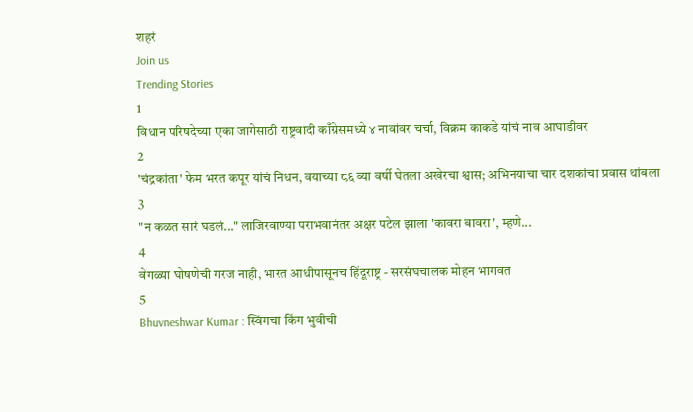शहरं
Join us
Trending Stories
1
विधान परिषदेच्या एका जागेसाठी राष्ट्रवादी काँग्रेसमध्ये ४ नावांवर चर्चा, विक्रम काकडे यांचं नाव आघाडीवर
2
'चंद्रकांता' फेम भरत कपूर यांचं निधन, वयाच्या ८६ व्या वर्षी घेतला अखेरचा श्वास; अभिनयाचा चार दशकांचा प्रवास थांबला
3
"न कळत सारं घडलं..." लाजिरवाण्या पराभवानंतर अक्षर पटेल झाला 'कावरा बावरा', म्हणे...
4
वेगळ्या घोषणेची गरज नाही, भारत आधीपासूनच हिंदूराष्ट्र - सरसंघचालक मोहन भागवत
5
Bhuvneshwar Kumar : स्विंगचा किंग भुवीची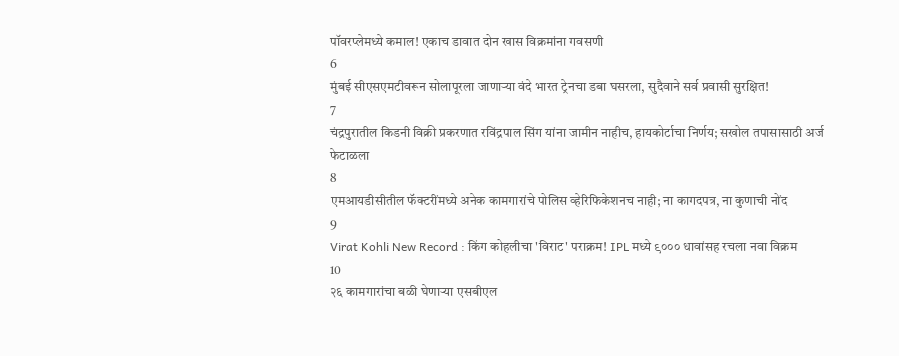पॉवरप्लेमध्ये कमाल! एकाच डावात दोन खास विक्रमांना गवसणी
6
मुंबई सीएसएमटीवरून सोलापूरला जाणाऱ्या वंदे भारत ट्रेनचा डबा घसरला, सुदैवाने सर्व प्रवासी सुरक्षित!
7
चंद्रपुरातील किडनी विक्री प्रकरणात रविंद्रपाल सिंग यांना जामीन नाहीच, हायकोर्टाचा निर्णय; सखोल तपासासाठी अर्ज फेटाळला
8
एमआयडीसीतील फॅक्टरींमध्ये अनेक कामगारांचे पोलिस व्हेरिफिकेशनच नाही; ना कागदपत्र, ना कुणाची नोंद
9
Virat Kohli New Record : किंग कोहलीचा 'विराट' पराक्रम! IPL मध्ये ९००० धावांसह रचला नवा विक्रम
10
२६ कामगारांचा बळी घेणाऱ्या एसबीएल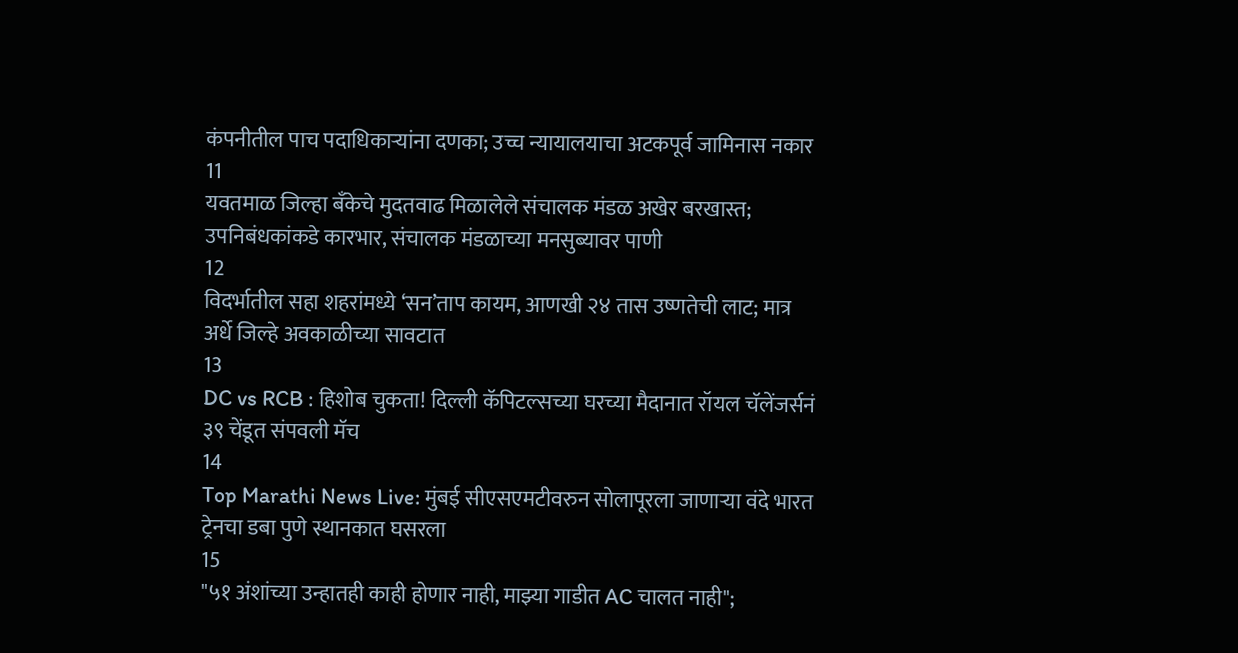कंपनीतील पाच पदाधिकाऱ्यांना दणका; उच्च न्यायालयाचा अटकपूर्व जामिनास नकार
11
यवतमाळ जिल्हा बँकेचे मुदतवाढ मिळालेले संचालक मंडळ अखेर बरखास्त; उपनिबंधकांकडे कारभार, संचालक मंडळाच्या मनसुब्यावर पाणी
12
विदर्भातील सहा शहरांमध्ये ‘सन’ताप कायम, आणखी २४ तास उष्णतेची लाट; मात्र अर्धे जिल्हे अवकाळीच्या सावटात
13
DC vs RCB : हिशोब चुकता! दिल्ली कॅपिटल्सच्या घरच्या मैदानात रॉयल चॅलेंजर्सनं ३९ चेंडूत संपवली मॅच
14
Top Marathi News Live: मुंबई सीएसएमटीवरुन सोलापूरला जाणाऱ्या वंदे भारत ट्रेनचा डबा पुणे स्थानकात घसरला
15
"५१ अंशांच्या उन्हातही काही होणार नाही, माझ्या गाडीत AC चालत नाही";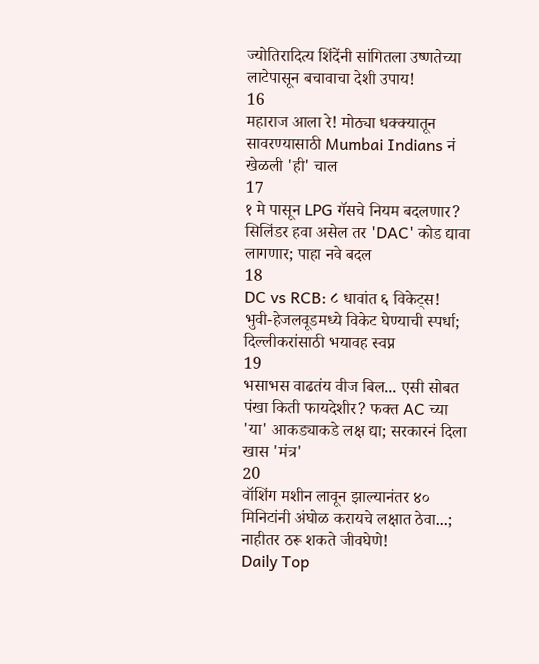ज्योतिरादित्य शिंदेंनी सांगितला उष्णतेच्या लाटेपासून बचावाचा देशी उपाय!
16
महाराज आला रे! मोठ्या धक्क्यातून सावरण्यासाठी Mumbai Indians नं खेळली 'ही' चाल
17
१ मे पासून LPG गॅसचे नियम बदलणार? सिलिंडर हवा असेल तर 'DAC' कोड द्यावा लागणार; पाहा नवे बदल
18
DC vs RCB: ८ धावांत ६ विकेट्स! भुवी-हेजलवूडमध्ये विकेट घेण्याची स्पर्धा; दिल्लीकरांसाठी भयावह स्वप्न
19
भसाभस वाढतंय वीज बिल... एसी सोबत पंखा किती फायदेशीर? फक्त AC च्या 'या' आकड्याकडे लक्ष द्या; सरकारनं दिला खास 'मंत्र'
20
वॉशिंग मशीन लावून झाल्यानंतर ४० मिनिटांनी अंघोळ करायचे लक्षात ठेवा...; नाहीतर ठरू शकते जीवघेणे!
Daily Top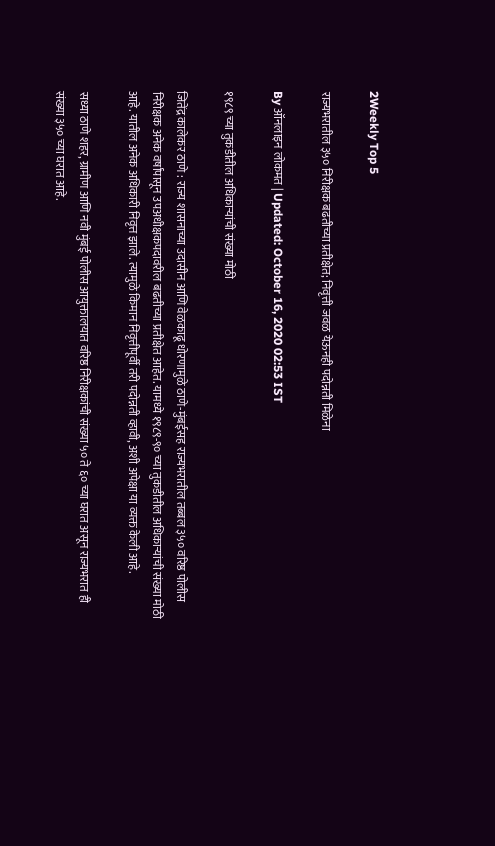2Weekly Top 5

राज्यभरातील ३५० निरीक्षक बढतीच्या प्रतीक्षेत; निवृत्ती जवळ येऊनही पदोन्नती मिळेना

By ऑनलाइन लोकमत | Updated: October 16, 2020 02:53 IST

१९८९ च्या तुकडीतील अधिकाऱ्यांची संख्या मोठी

जितेंद्र कालेकर ठाणे : राज्य शासनाच्या उदासीन आणि वेळकाढू धोरणामुळे ठाणे-मुंबईसह राज्यभरातील तब्बल ३५० वरिष्ठ पोलीस निरीक्षक अनेक वर्षांपासून उपअधीक्षकपदावरील बढतीच्या प्रतीक्षेत आहेत. यामध्ये १९८९-९० च्या तुकडीतील अधिकाऱ्यांची संख्या मोठी आहे. यातील अनेक अधिकारी निवृत्त झाले. त्यामुळे किमान निवृत्तीपूर्वी तरी पदोन्नती व्हावी, अशी अपेक्षा या व्यक्त केली आहे.

सध्या ठाणे शहर, ग्रामीण आणि नवी मुंबई पोलीस आयुक्तालयात वरिष्ठ निरीक्षकांची संख्या ५० ते ६० च्या घरात असून राज्यभरात ही संख्या ३५० च्या घरात आहे.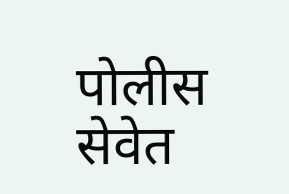पोलीस सेवेत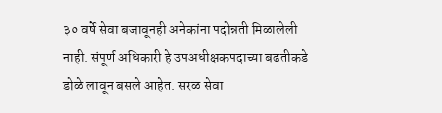३० वर्षे सेवा बजावूनही अनेकांना पदोन्नती मिळालेली नाही. संपूर्ण अधिकारी हे उपअधीक्षकपदाच्या बढतीकडे डोळे लावून बसले आहेत. सरळ सेवा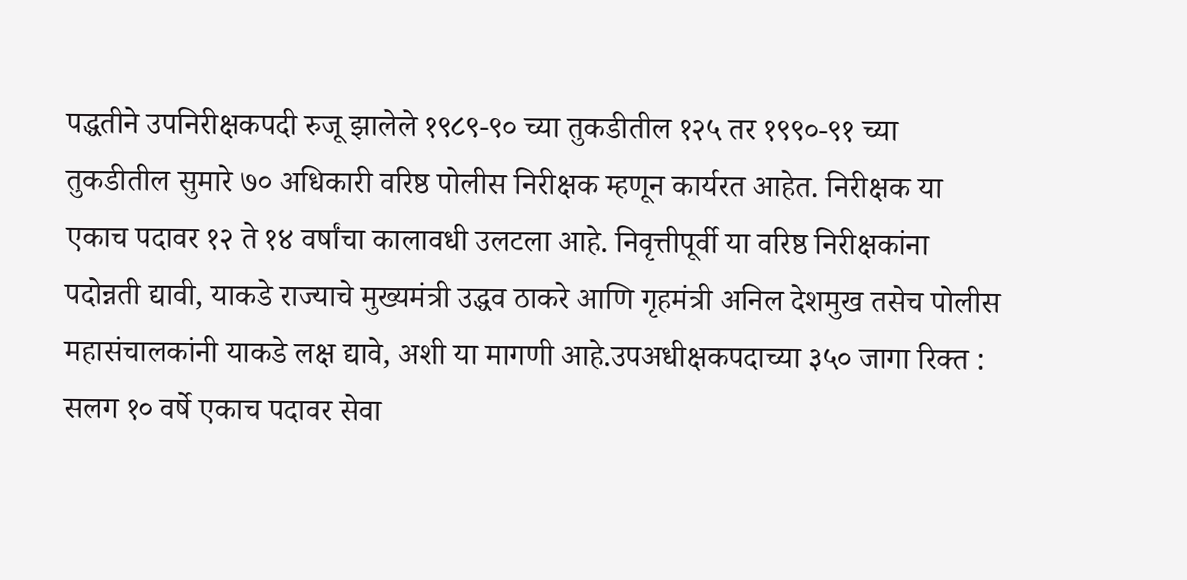पद्धतीने उपनिरीक्षकपदी रुजू झालेले १९८९-९० च्या तुकडीतील १२५ तर १९९०-९१ च्या तुकडीतील सुमारे ७० अधिकारी वरिष्ठ पोलीस निरीक्षक म्हणून कार्यरत आहेत. निरीक्षक या एकाच पदावर १२ ते १४ वर्षांचा कालावधी उलटला आहे. निवृत्तीपूर्वी या वरिष्ठ निरीक्षकांना पदोन्नती द्यावी, याकडे राज्याचे मुख्यमंत्री उद्धव ठाकरे आणि गृहमंत्री अनिल देशमुख तसेच पोलीस महासंचालकांनी याकडे लक्ष द्यावे, अशी या मागणी आहे.उपअधीक्षकपदाच्या ३५० जागा रिक्त : सलग १० वर्षे एकाच पदावर सेवा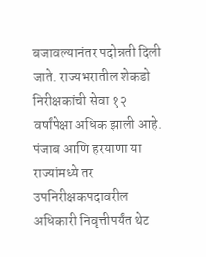बजावल्यानंतर पदोन्नती दिली जाते. राज्यभरातील शेकडो निरीक्षकांची सेवा १२ वर्षांपेक्षा अधिक झाली आहे. पंजाब आणि हरयाणा या राज्यांमध्ये तर उपनिरीक्षकपदावरील अधिकारी निवृत्तीपर्यंत थेट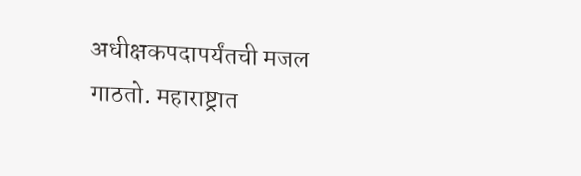अधीक्षकपदापर्यंतची मजल गाठतो. महाराष्ट्रात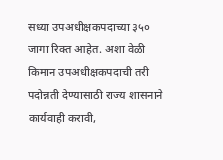सध्या उपअधीक्षकपदाच्या ३५० जागा रिक्त आहेत. अशा वेळी किमान उपअधीक्षकपदाची तरी पदोन्नती देण्यासाठी राज्य शासनाने कार्यवाही करावी,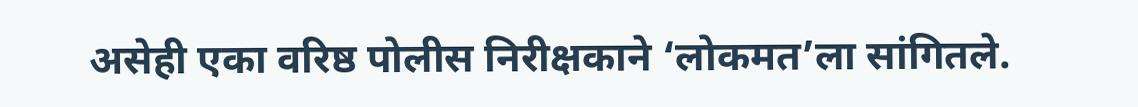असेही एका वरिष्ठ पोलीस निरीक्षकाने ‘लोकमत’ला सांगितले.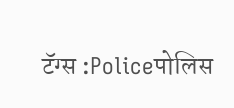टॅग्स :Policeपोलिस